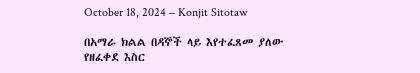October 18, 2024 – Konjit Sitotaw

በአማራ ክልል በዳኞች ላይ እየተፈጸመ ያለው የዘፈቀደ እስር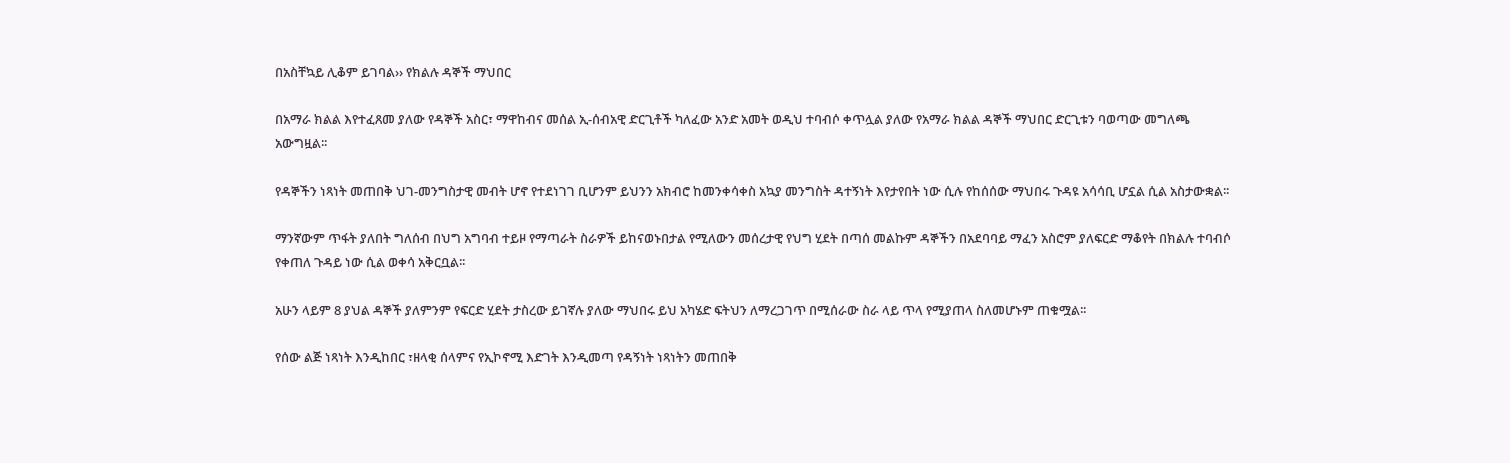በአስቸኳይ ሊቆም ይገባል›› የክልሉ ዳኞች ማህበር

በአማራ ክልል እየተፈጸመ ያለው የዳኞች አስር፣ ማዋከብና መሰል ኢ-ሰብአዊ ድርጊቶች ካለፈው አንድ አመት ወዲህ ተባብሶ ቀጥሏል ያለው የአማራ ክልል ዳኞች ማህበር ድርጊቱን ባወጣው መግለጫ አውግዟል፡፡

የዳኞችን ነጻነት መጠበቅ ህገ-መንግስታዊ መብት ሆኖ የተደነገገ ቢሆንም ይህንን አክብሮ ከመንቀሳቀስ አኳያ መንግስት ዳተኝነት እየታየበት ነው ሲሉ የከሰሰው ማህበሩ ጉዳዩ አሳሳቢ ሆኗል ሲል አስታውቋል፡፡

ማንኛውም ጥፋት ያለበት ግለሰብ በህግ አግባብ ተይዞ የማጣራት ስራዎች ይከናወኑበታል የሚለውን መሰረታዊ የህግ ሂደት በጣሰ መልኩም ዳኞችን በአደባባይ ማፈን አስሮም ያለፍርድ ማቆየት በክልሉ ተባብሶ የቀጠለ ጉዳይ ነው ሲል ወቀሳ አቅርቧል፡፡

አሁን ላይም 8 ያህል ዳኞች ያለምንም የፍርድ ሂደት ታስረው ይገኛሉ ያለው ማህበሩ ይህ አካሄድ ፍትህን ለማረጋገጥ በሚሰራው ስራ ላይ ጥላ የሚያጠላ ስለመሆኑም ጠቁሟል፡፡

የሰው ልጅ ነጻነት እንዲከበር ፣ዘላቂ ሰላምና የኢኮኖሚ እድገት እንዲመጣ የዳኝነት ነጻነትን መጠበቅ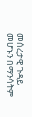መሰረታዊ ጉዳይ መሆኑን በማንሳትም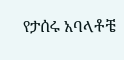የታሰሩ አባላቶቼ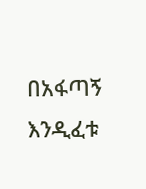በአፋጣኝ እንዲፈቱ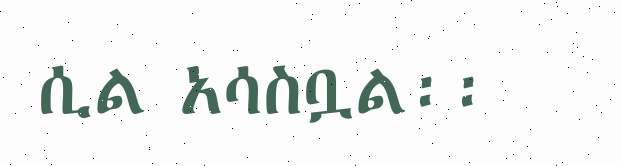ሲል አሳስቧል፡፡